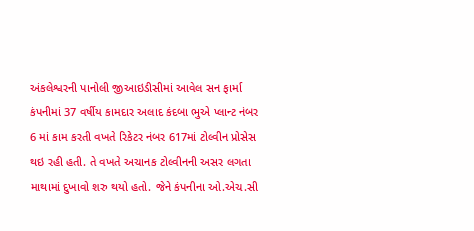અંકલેશ્વરની પાનોલી જીઆઇડીસીમાં આવેલ સન ફાર્મા કંપનીમાં 37 વર્ષીય કામદાર અલાદ કંદબા ભુએ પ્લાન્ટ નંબર 6 માં કામ કરતી વખતે રિકેટર નંબર 617માં ટોલ્વીન પ્રોસેસ થઇ રહી હતી. તે વખતે અચાનક ટોલ્વીનની અસર લગતા માથામાં દુખાવો શરુ થયો હતો. જેને કંપનીના ઓ.એચ.સી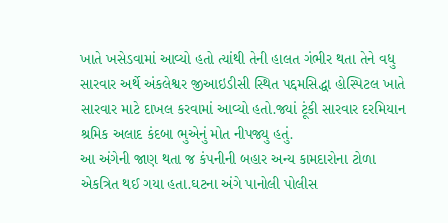ખાતે ખસેડવામાં આવ્યો હતો ત્યાંથી તેની હાલત ગંભીર થતા તેને વધુ સારવાર અર્થે અંકલેશ્વર જીઆઇડીસી સ્થિત પદ્દમસિદ્ધા હોસ્પિટલ ખાતે સારવાર માટે દાખલ કરવામાં આવ્યો હતો.જ્યાં ટૂંકી સારવાર દરમિયાન શ્રમિક અલાદ કંદબા ભુએનું મોત નીપજ્યુ હતું.
આ અંગેની જાણ થતા જ કંપનીની બહાર અન્ય કામદારોના ટોળા એકત્રિત થઈ ગયા હતા.ઘટના અંગે પાનોલી પોલીસ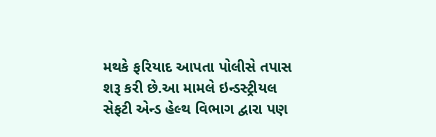મથકે ફરિયાદ આપતા પોલીસે તપાસ શરૂ કરી છે.આ મામલે ઇન્ડસ્ટ્રીયલ સેફટી એન્ડ હેલ્થ વિભાગ દ્વારા પણ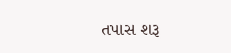તપાસ શરૂ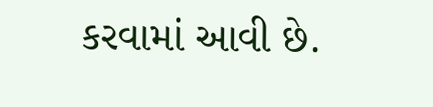કરવામાં આવી છે.